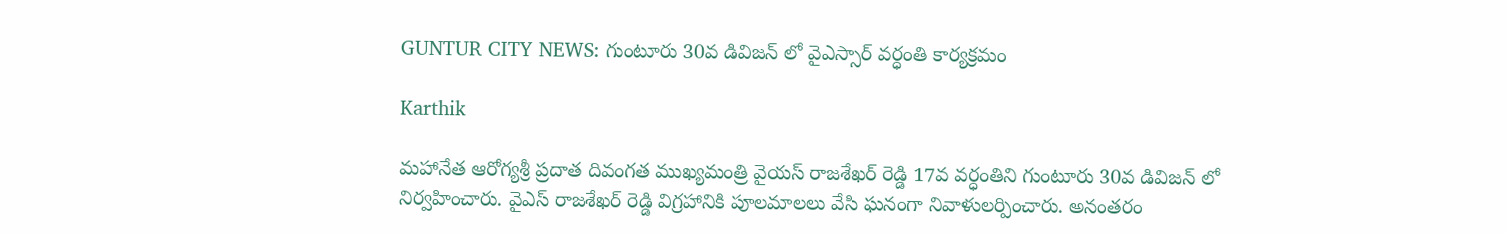GUNTUR CITY NEWS: గుంటూరు 30వ డివిజన్ లో వైఎస్సార్ వర్ధంతి కార్యక్రమం

Karthik

మహానేత ఆరోగ్యశ్రీ ప్రదాత దివంగత ముఖ్యమంత్రి వైయస్ రాజశేఖర్ రెడ్డి 17వ వర్ధంతిని గుంటూరు 30వ డివిజన్ లో నిర్వహించారు‌. వైఎస్ రాజశేఖర్ రెడ్డి విగ్రహానికి పూలమాలలు వేసి ఘనంగా నివాళులర్పించారు. అనంతరం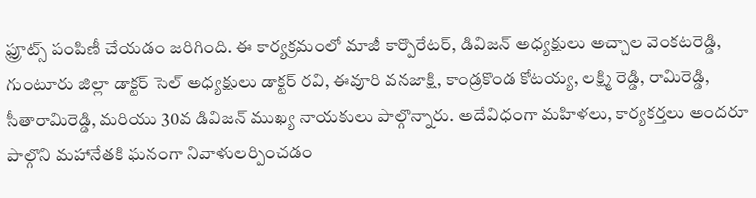ఫ్రూట్స్ పంపిణీ చేయడం జరిగింది. ఈ కార్యక్రమంలో మాజీ కార్పొరేటర్, డివిజన్ అధ్యక్షులు అచ్చాల వెంకటరెడ్డి, గుంటూరు జిల్లా డాక్టర్ సెల్ అధ్యక్షులు డాక్టర్ రవి, ఈవూరి వనజాక్షి, కాండ్రకొండ కోటయ్య, లక్ష్మి రెడ్డి, రామిరెడ్డి, సీతారామిరెడ్డి, మరియు 30వ డివిజన్ ముఖ్య నాయకులు పాల్గొన్నారు. అదేవిధంగా మహిళలు, కార్యకర్తలు అందరూ పాల్గొని మహానేతకి ఘనంగా నివాళులర్పించడం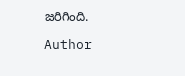జరిగింది.

Author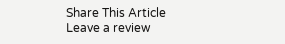Share This Article
Leave a review